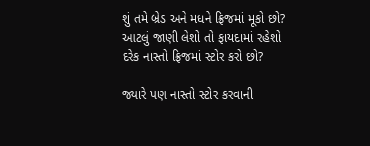શું તમે બ્રેડ અને મધને ફ્રિજમાં મૂકો છો? આટલું જાણી લેશો તો ફાયદામાં રહેશો
દરેક નાસ્તો ફ્રિજમાં સ્ટોર કરો છો?

જ્યારે પણ નાસ્તો સ્ટોર કરવાની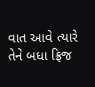વાત આવે ત્યારે તેને બધા ફ્રિજ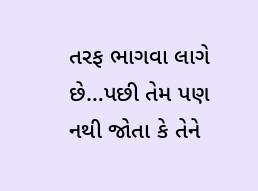તરફ ભાગવા લાગે છે…પછી તેમ પણ નથી જોતા કે તેને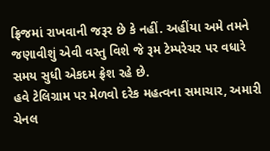ફ્રિજમાં રાખવાની જરૂર છે કે નહીં. અહીંયા અમે તમને જણાવીશું એવી વસ્તુ વિશે જે રૂમ ટેમ્પરેચર પર વધારે સમય સુધી એકદમ ફ્રેશ રહે છે.
હવે ટેલિગ્રામ પર મેળવો દરેક મહત્વના સમાચાર, અમારી ચેનલ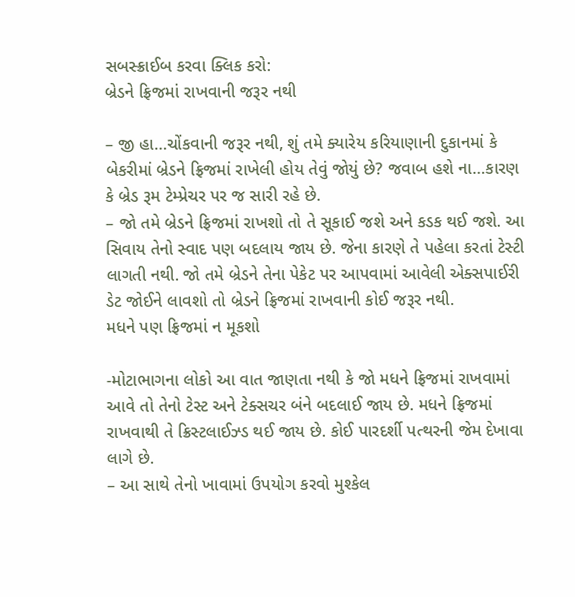સબસ્ક્રાઈબ કરવા ક્લિક કરો:
બ્રેડને ફ્રિજમાં રાખવાની જરૂર નથી

– જી હા…ચોંકવાની જરૂર નથી, શું તમે ક્યારેય કરિયાણાની દુકાનમાં કે બેકરીમાં બ્રેડને ફ્રિજમાં રાખેલી હોય તેવું જોયું છે? જવાબ હશે ના…કારણ કે બ્રેડ રૂમ ટેમ્પ્રેચર પર જ સારી રહે છે.
– જો તમે બ્રેડને ફ્રિજમાં રાખશો તો તે સૂકાઈ જશે અને કડક થઈ જશે. આ સિવાય તેનો સ્વાદ પણ બદલાય જાય છે. જેના કારણે તે પહેલા કરતાં ટેસ્ટી લાગતી નથી. જો તમે બ્રેડને તેના પેકેટ પર આપવામાં આવેલી એક્સપાઈરી ડેટ જોઈને લાવશો તો બ્રેડને ફ્રિજમાં રાખવાની કોઈ જરૂર નથી.
મધને પણ ફ્રિજમાં ન મૂકશો

-મોટાભાગના લોકો આ વાત જાણતા નથી કે જો મધને ફ્રિજમાં રાખવામાં આવે તો તેનો ટેસ્ટ અને ટેક્સચર બંને બદલાઈ જાય છે. મધને ફ્રિજમાં રાખવાથી તે ક્રિસ્ટલાઈઝ્ડ થઈ જાય છે. કોઈ પારદર્શી પત્થરની જેમ દેખાવા લાગે છે.
– આ સાથે તેનો ખાવામાં ઉપયોગ કરવો મુશ્કેલ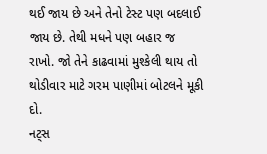થઈ જાય છે અને તેનો ટેસ્ટ પણ બદલાઈ જાય છે. તેથી મધને પણ બહાર જ રાખો. જો તેને કાઢવામાં મુશ્કેલી થાય તો થોડીવાર માટે ગરમ પાણીમાં બોટલને મૂકી દો.
નટ્સ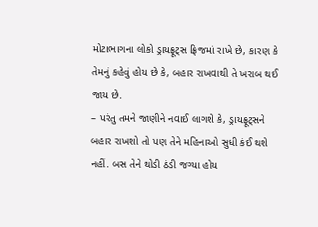મોટાભાગના લોકો ડ્રાયફ્રૂટ્સ ફ્રિજમાં રાખે છે, કારણ કે તેમનું કહેવું હોય છે કે, બહાર રાખવાથી તે ખરાબ થઈ જાય છે.
– પરંતુ તમને જાણીને નવાઈ લાગશે કે, ડ્રાયફ્રૂટ્સને બહાર રાખશો તો પણ તેને મહિનાઓ સુધી કંઈ થશે નહીં. બસ તેને થોડી ઠંડી જગ્યા હોય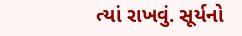ત્યાં રાખવું. સૂર્યનો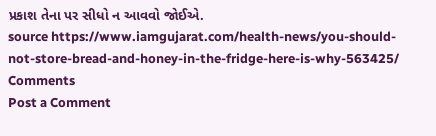પ્રકાશ તેના પર સીધો ન આવવો જોઈએ.
source https://www.iamgujarat.com/health-news/you-should-not-store-bread-and-honey-in-the-fridge-here-is-why-563425/
Comments
Post a Comment